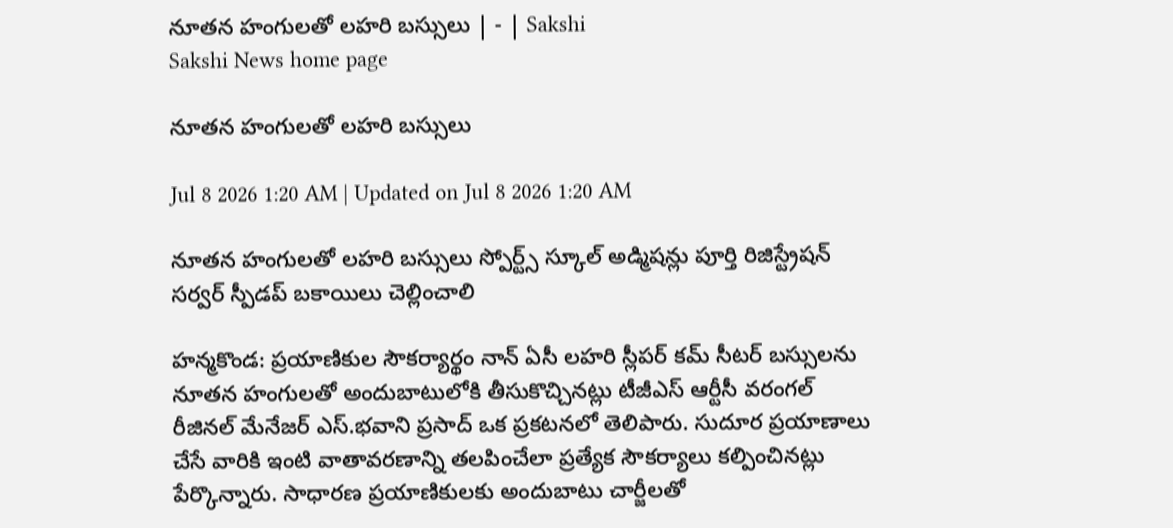నూతన హంగులతో లహరి బస్సులు | - | Sakshi
Sakshi News home page

నూతన హంగులతో లహరి బస్సులు

Jul 8 2026 1:20 AM | Updated on Jul 8 2026 1:20 AM

నూతన హంగులతో లహరి బస్సులు స్పోర్ట్స్‌ స్కూల్‌ అడ్మిషన్లు పూర్తి రిజిస్ట్రేషన్‌ సర్వర్‌ స్పీడప్‌ బకాయిలు చెల్లించాలి

హన్మకొండ: ప్రయాణికుల సౌకర్యార్థం నాన్‌ ఏసీ లహరి స్లీపర్‌ కమ్‌ సీటర్‌ బస్సులను నూతన హంగులతో అందుబాటులోకి తీసుకొచ్చినట్లు టీజీఎస్‌ ఆర్టీసీ వరంగల్‌ రీజినల్‌ మేనేజర్‌ ఎస్‌.భవాని ప్రసాద్‌ ఒక ప్రకటనలో తెలిపారు. సుదూర ప్రయాణాలు చేసే వారికి ఇంటి వాతావరణాన్ని తలపించేలా ప్రత్యేక సౌకర్యాలు కల్పించినట్లు పేర్కొన్నారు. సాధారణ ప్రయాణికులకు అందుబాటు చార్జీలతో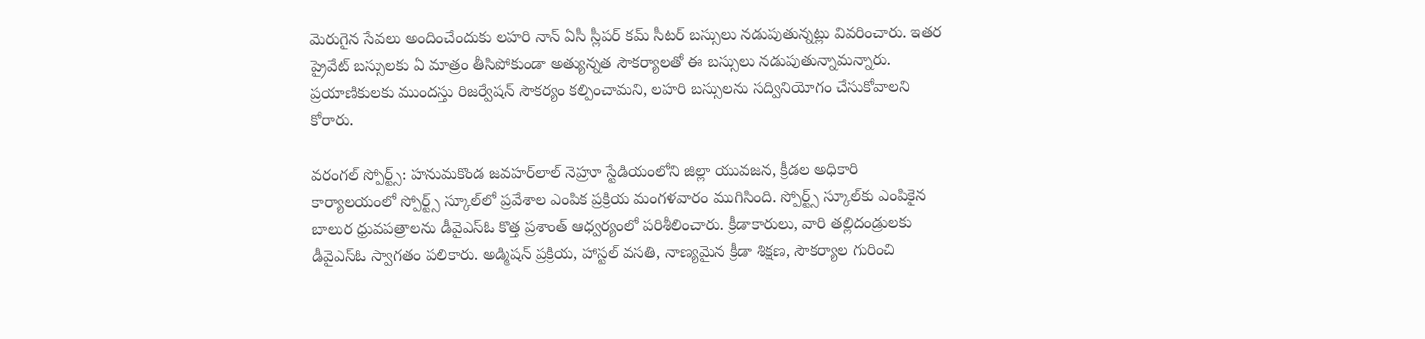మెరుగైన సేవలు అందించేందుకు లహరి నాన్‌ ఏసీ స్లీపర్‌ కమ్‌ సీటర్‌ బస్సులు నడుపుతున్నట్లు వివరించారు. ఇతర ప్రైవేట్‌ బస్సులకు ఏ మాత్రం తీసిపోకుండా అత్యున్నత సౌకర్యాలతో ఈ బస్సులు నడుపుతున్నామన్నారు. ప్రయాణికులకు ముందస్తు రిజర్వేషన్‌ సౌకర్యం కల్పించామని, లహరి బస్సులను సద్వినియోగం చేసుకోవాలని కోరారు.

వరంగల్‌ స్పోర్ట్స్‌: హనుమకొండ జవహర్‌లాల్‌ నెహ్రూ స్టేడియంలోని జిల్లా యువజన, క్రీడల అధికారి కార్యాలయంలో స్పోర్ట్స్‌ స్కూల్‌లో ప్రవేశాల ఎంపిక ప్రక్రియ మంగళవారం ముగిసింది. స్పోర్ట్స్‌ స్కూల్‌కు ఎంపికైన బాలుర ధ్రువపత్రాలను డీవైఎస్‌ఓ కొత్త ప్రశాంత్‌ ఆధ్వర్యంలో పరిశీలించారు. క్రీడాకారులు, వారి తల్లిదండ్రులకు డీవైఎస్‌ఓ స్వాగతం పలికారు. అడ్మిషన్‌ ప్రక్రియ, హాస్టల్‌ వసతి, నాణ్యమైన క్రీడా శిక్షణ, సౌకర్యాల గురించి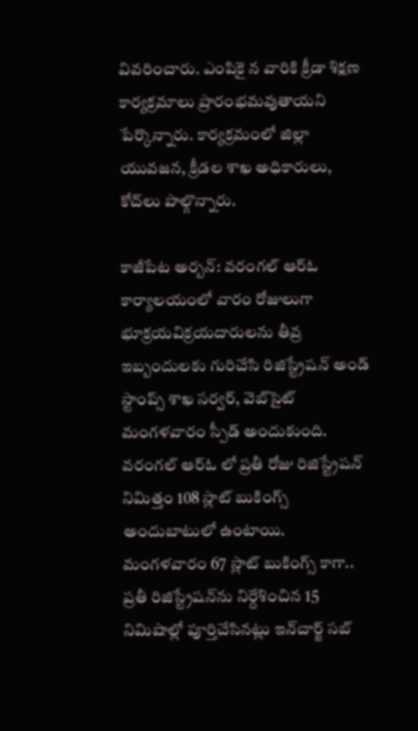వివరించారు. ఎంపికై న వారికి క్రీడా శిక్షణ కార్యక్రమాలు ప్రారంభమవుతాయని పేర్కొన్నారు. కార్యక్రమంలో జిల్లా యువజన, క్రీడల శాఖ అధికారులు, కోచ్‌లు పాల్గొన్నారు.

కాజీపేట అర్బన్‌: వరంగల్‌ ఆర్‌ఓ కార్యాలయంలో వారం రోజులుగా భూక్రయవిక్రయదారులను తీవ్ర ఇబ్బందులకు గురిచేసి రిజిస్ట్రేషన్‌ అండ్‌ స్టాంప్స్‌ శాఖ సర్వర్‌, వెబ్‌సైట్‌ మంగళవారం స్పీడ్‌ అందుకుంది. వరంగల్‌ ఆర్‌ఓ లో ప్రతీ రోజు రిజిస్ట్రేషన్‌ నిమిత్తం 108 స్లాట్‌ బుకింగ్స్‌ అందుబాటులో ఉంటాయి. మంగళవారం 67 స్లాట్‌ బుకింగ్స్‌ కాగా.. ప్రతీ రిజిస్ట్రేషన్‌ను నిర్దేశించిన 15 నిమిషాల్లో పూర్తిచేసినట్లు ఇన్‌చార్జ్‌ సబ్‌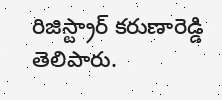రిజిస్ట్రార్‌ కరుణారెడ్డి తెలిపారు.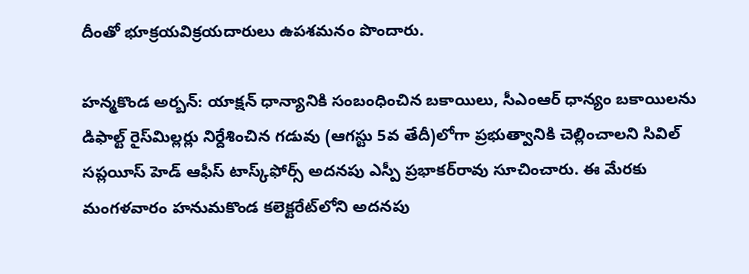దీంతో భూక్రయవిక్రయదారులు ఉపశమనం పొందారు.

హన్మకొండ అర్బన్‌: యాక్షన్‌ ధాన్యానికి సంబంధించిన బకాయిలు, సీఎంఆర్‌ ధాన్యం బకాయిలను డిఫాల్ట్‌ రైస్‌మిల్లర్లు నిర్దేశించిన గడువు (ఆగస్టు 5వ తేదీ)లోగా ప్రభుత్వానికి చెల్లించాలని సివిల్‌ సప్లయీస్‌ హెడ్‌ ఆఫీస్‌ టాస్క్‌ఫోర్స్‌ అదనపు ఎస్పీ ప్రభాకర్‌రావు సూచించారు. ఈ మేరకు మంగళవారం హనుమకొండ కలెక్టరేట్‌లోని అదనపు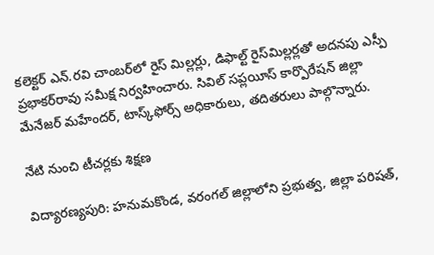కలెక్టర్‌ ఎన్‌.రవి చాంబర్‌లో రైస్‌ మిల్లర్లు, డిఫాల్ట్‌ రైస్‌మిల్లర్లతో అదనపు ఎస్పీ ప్రభాకర్‌రావు సమీక్ష నిర్వహించారు. సివిల్‌ సప్లయీస్‌ కార్పొరేషన్‌ జిల్లా మేనేజర్‌ మహేందర్‌, టాస్క్‌ఫోర్స్‌ అధికారులు, తదితరులు పాల్గొన్నారు.

నేటి నుంచి టీచర్లకు శిక్షణ

విద్యారణ్యపురి: హనుమకొండ, వరంగల్‌ జిల్లాలోని ప్రభుత్వ, జిల్లా పరిషత్‌,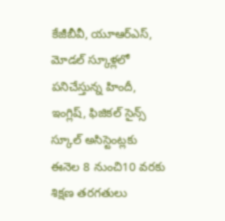కేజీబీవీ, యూఆర్‌ఎస్‌, మోడల్‌ స్కూళ్లలో పనిచేస్తున్న హిందీ, ఇంగ్లిష్‌, ఫిజికల్‌ సైన్స్‌ స్కూల్‌ అసిస్టెంట్లకు ఈనెల 8 నుంచి10 వరకు శిక్షణ తరగతులు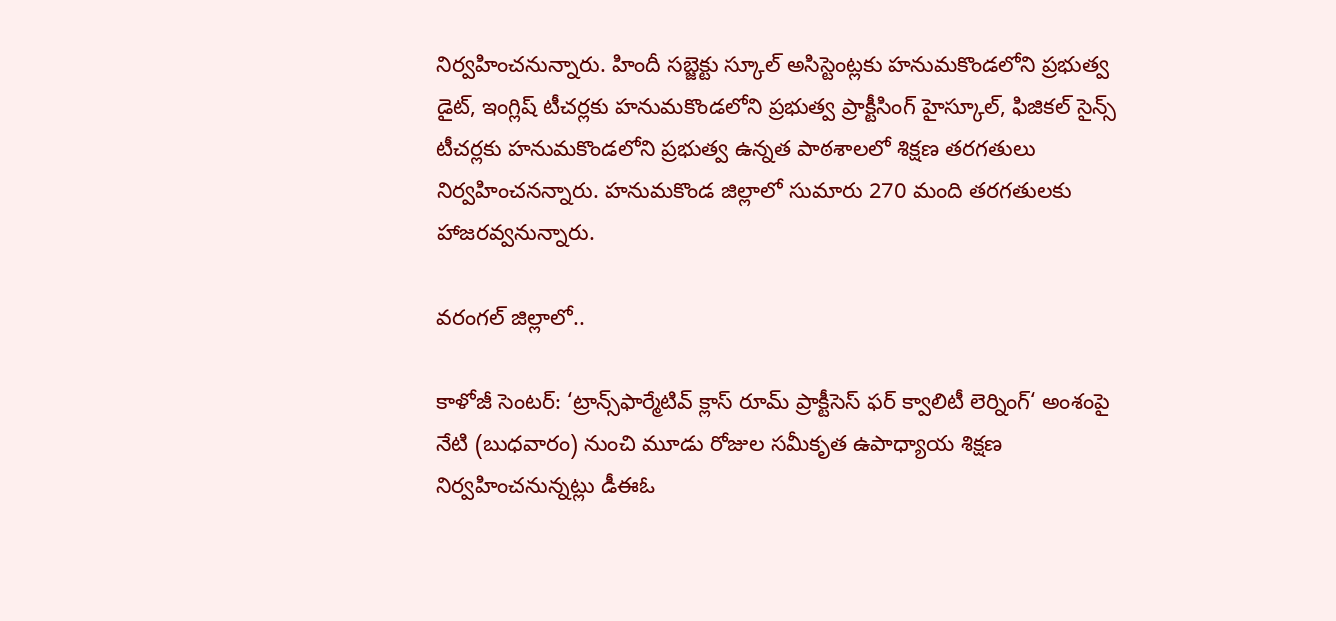నిర్వహించనున్నారు. హిందీ సబ్జెక్టు స్కూల్‌ అసిస్టెంట్లకు హనుమకొండలోని ప్రభుత్వ డైట్‌, ఇంగ్లిష్‌ టీచర్లకు హనుమకొండలోని ప్రభుత్వ ప్రాక్టీసింగ్‌ హైస్కూల్‌, ఫిజికల్‌ సైన్స్‌ టీచర్లకు హనుమకొండలోని ప్రభుత్వ ఉన్నత పాఠశాలలో శిక్షణ తరగతులు నిర్వహించనన్నారు. హనుమకొండ జిల్లాలో సుమారు 270 మంది తరగతులకు హాజరవ్వనున్నారు.

వరంగల్‌ జిల్లాలో..

కాళోజీ సెంటర్‌: ‘ట్రాన్స్‌ఫార్మేటివ్‌ క్లాస్‌ రూమ్‌ ప్రాక్టీసెస్‌ ఫర్‌ క్వాలిటీ లెర్నింగ్‌‘ అంశంపై నేటి (బుధవారం) నుంచి మూడు రోజుల సమీకృత ఉపాధ్యాయ శిక్షణ నిర్వహించనున్నట్లు డీఈఓ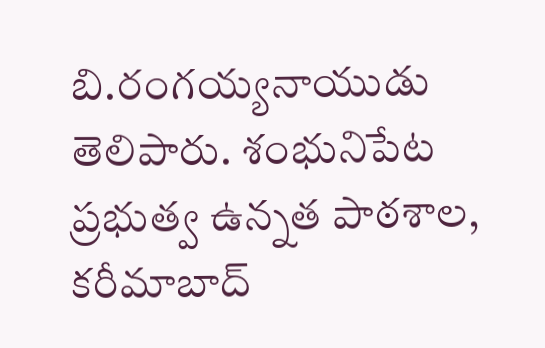బి.రంగయ్యనాయుడు తెలిపారు. శంభునిపేట ప్రభుత్వ ఉన్నత పాఠశాల, కరీమాబాద్‌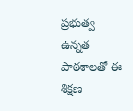ప్రభుత్వ ఉన్నత పాఠశాలతో ఈ శిక్షణ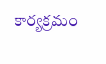కార్యక్రమం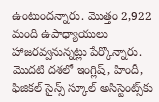ఉంటుందన్నారు. మొత్తం 2,922 మంది ఉపాధ్యాయులు హాజరవ్వనున్నట్లు పేర్కొన్నారు. మొదటి దశలో ఇంగ్లిష్‌, హిందీ, ఫిజికల్‌ సైన్స్‌ స్కూల్‌ అసిస్టెంట్స్‌కు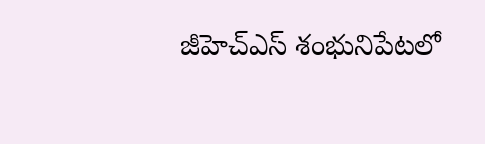జీహెచ్‌ఎస్‌ శంభునిపేటలో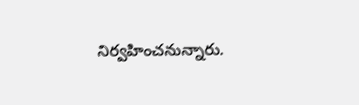నిర్వహించనున్నారు.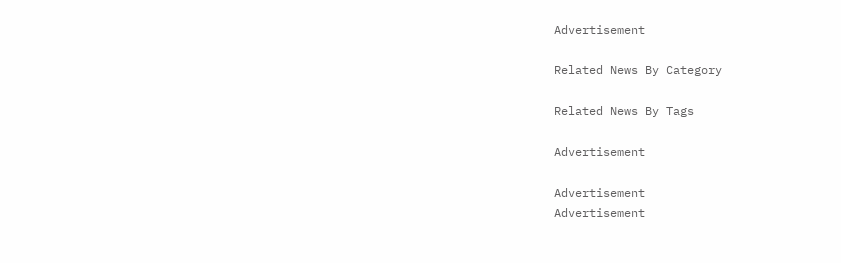Advertisement

Related News By Category

Related News By Tags

Advertisement

Advertisement
Advertisement